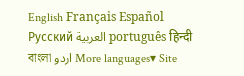English Français Español Русский العربية português हिन्दी বাংলা اردو More languages▾ Site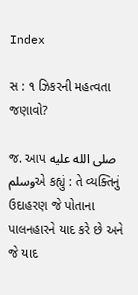Index

સ : ૧ ઝિકરની મહત્વતા જણાવો?

જ. આપ صلى الله عليه وسلمએ કહ્યું : તે વ્યક્તિનું ઉદાહરણ જે પોતાના પાલનહારને યાદ કરે છે અને જે યાદ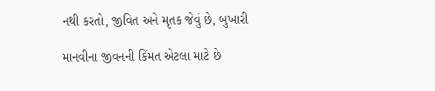નથી કરતો, જીવિત અને મૃતક જેવું છે, બુખારી

માનવીના જીવનની કિંમત એટલા માટે છે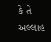કે તે અલ્લાહ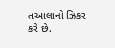તઆલાનો ઝિકર કરે છે.